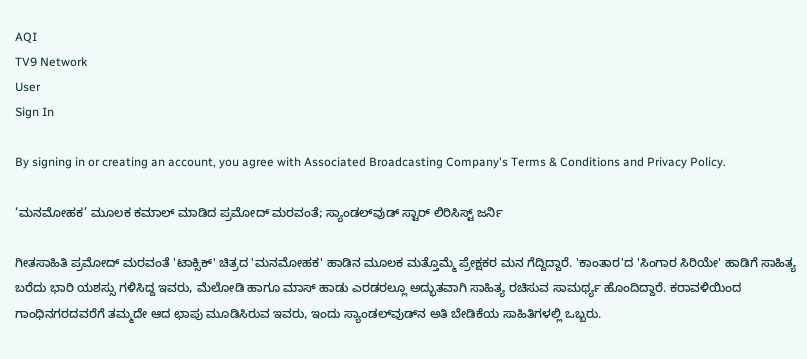AQI
TV9 Network
User
Sign In

By signing in or creating an account, you agree with Associated Broadcasting Company's Terms & Conditions and Privacy Policy.

‘ಮನಮೋಹಕ’ ಮೂಲಕ ಕಮಾಲ್ ಮಾಡಿದ ಪ್ರಮೋದ್ ಮರವಂತೆ; ಸ್ಯಾಂಡಲ್‌ವುಡ್ ಸ್ಟಾರ್ ಲಿರಿಸಿಸ್ಟ್ ಜರ್ನಿ

ಗೀತಸಾಹಿತಿ ಪ್ರಮೋದ್ ಮರವಂತೆ 'ಟಾಕ್ಸಿಕ್' ಚಿತ್ರದ 'ಮನಮೋಹಕ' ಹಾಡಿನ ಮೂಲಕ ಮತ್ತೊಮ್ಮೆ ಪ್ರೇಕ್ಷಕರ ಮನ ಗೆದ್ದಿದ್ದಾರೆ. 'ಕಾಂತಾರ'ದ 'ಸಿಂಗಾರ ಸಿರಿಯೇ' ಹಾಡಿಗೆ ಸಾಹಿತ್ಯ ಬರೆದು ಭಾರಿ ಯಶಸ್ಸು ಗಳಿಸಿದ್ದ ಇವರು, ಮೆಲೋಡಿ ಹಾಗೂ ಮಾಸ್ ಹಾಡು ಎರಡರಲ್ಲೂ ಅದ್ಭುತವಾಗಿ ಸಾಹಿತ್ಯ ರಚಿಸುವ ಸಾಮರ್ಥ್ಯ ಹೊಂದಿದ್ದಾರೆ. ಕರಾವಳಿಯಿಂದ ಗಾಂಧಿನಗರದವರೆಗೆ ತಮ್ಮದೇ ಆದ ಛಾಪು ಮೂಡಿಸಿರುವ ಇವರು, ಇಂದು ಸ್ಯಾಂಡಲ್‌ವುಡ್‌ನ ಅತಿ ಬೇಡಿಕೆಯ ಸಾಹಿತಿಗಳಲ್ಲಿ ಒಬ್ಬರು.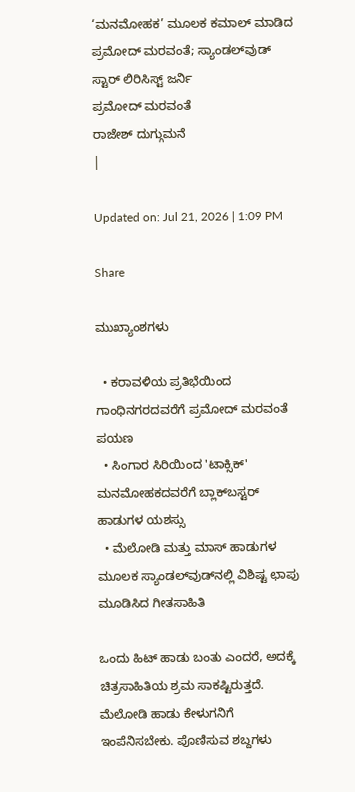‘ಮನಮೋಹಕ’ ಮೂಲಕ ಕಮಾಲ್ ಮಾಡಿದ ಪ್ರಮೋದ್ ಮರವಂತೆ; ಸ್ಯಾಂಡಲ್‌ವುಡ್ ಸ್ಟಾರ್ ಲಿರಿಸಿಸ್ಟ್ ಜರ್ನಿ
ಪ್ರಮೋದ್ ಮರವಂತೆ
ರಾಜೇಶ್ ದುಗ್ಗುಮನೆ
|

Updated on: Jul 21, 2026 | 1:09 PM

Share

ಮುಖ್ಯಾಂಶಗಳು

  • ಕರಾವಳಿಯ ಪ್ರತಿಭೆಯಿಂದ ಗಾಂಧಿನಗರದವರೆಗೆ ಪ್ರಮೋದ್ ಮರವಂತೆ ಪಯಣ
  • ಸಿಂಗಾರ ಸಿರಿಯಿಂದ 'ಟಾಕ್ಸಿಕ್' ಮನಮೋಹಕದವರೆಗೆ ಬ್ಲಾಕ್‌ಬಸ್ಟರ್ ಹಾಡುಗಳ ಯಶಸ್ಸು
  • ಮೆಲೋಡಿ ಮತ್ತು ಮಾಸ್ ಹಾಡುಗಳ ಮೂಲಕ ಸ್ಯಾಂಡಲ್‌ವುಡ್‌ನಲ್ಲಿ ವಿಶಿಷ್ಟ ಛಾಪು ಮೂಡಿಸಿದ ಗೀತಸಾಹಿತಿ

ಒಂದು ಹಿಟ್ ಹಾಡು ಬಂತು ಎಂದರೆ, ಅದಕ್ಕೆ ಚಿತ್ರಸಾಹಿತಿಯ ಶ್ರಮ ಸಾಕಷ್ಟಿರುತ್ತದೆ. ಮೆಲೋಡಿ ಹಾಡು ಕೇಳುಗನಿಗೆ ಇಂಪೆನಿಸಬೇಕು. ಪೊಣಿಸುವ ಶಬ್ದಗಳು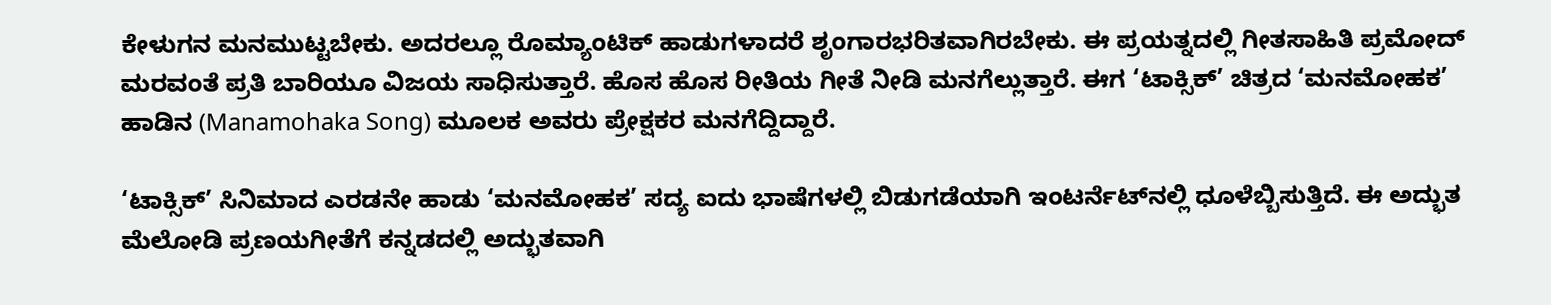ಕೇಳುಗನ ಮನಮುಟ್ಟಬೇಕು. ಅದರಲ್ಲೂ ರೊಮ್ಯಾಂಟಿಕ್ ಹಾಡುಗಳಾದರೆ ಶೃಂಗಾರಭರಿತವಾಗಿರಬೇಕು. ಈ ಪ್ರಯತ್ನದಲ್ಲಿ ಗೀತಸಾಹಿತಿ ಪ್ರಮೋದ್ ಮರವಂತೆ ಪ್ರತಿ ಬಾರಿಯೂ ವಿಜಯ ಸಾಧಿಸುತ್ತಾರೆ. ಹೊಸ ಹೊಸ ರೀತಿಯ ಗೀತೆ ನೀಡಿ ಮನಗೆಲ್ಲುತ್ತಾರೆ. ಈಗ ‘ಟಾಕ್ಸಿಕ್’ ಚಿತ್ರದ ‘ಮನಮೋಹಕ’ ಹಾಡಿನ (Manamohaka Song) ಮೂಲಕ ಅವರು ಪ್ರೇಕ್ಷಕರ ಮನಗೆದ್ದಿದ್ದಾರೆ.

‘ಟಾಕ್ಸಿಕ್’ ಸಿನಿಮಾದ ಎರಡನೇ ಹಾಡು ‘ಮನಮೋಹಕ’ ಸದ್ಯ ಐದು ಭಾಷೆಗಳಲ್ಲಿ ಬಿಡುಗಡೆಯಾಗಿ ಇಂಟರ್ನೆಟ್‌ನಲ್ಲಿ ಧೂಳೆಬ್ಬಿಸುತ್ತಿದೆ. ಈ ಅದ್ಭುತ ಮೆಲೋಡಿ ಪ್ರಣಯಗೀತೆಗೆ ಕನ್ನಡದಲ್ಲಿ ಅದ್ಭುತವಾಗಿ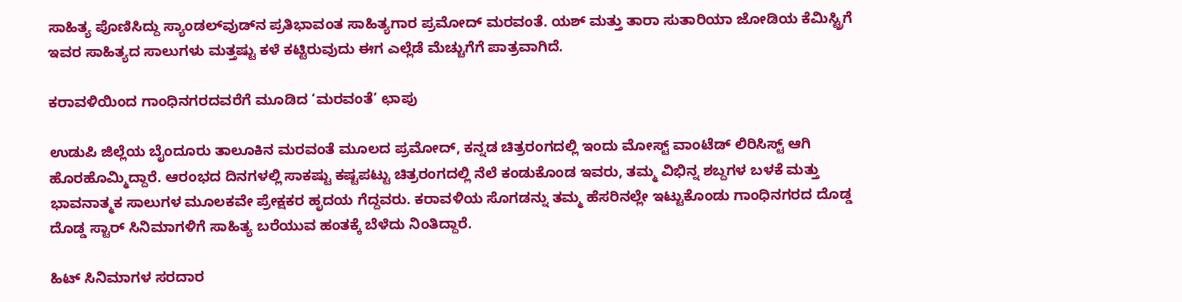ಸಾಹಿತ್ಯ ಪೊಣಿಸಿದ್ದು ಸ್ಯಾಂಡಲ್‌ವುಡ್‌ನ ಪ್ರತಿಭಾವಂತ ಸಾಹಿತ್ಯಗಾರ ಪ್ರಮೋದ್ ಮರವಂತೆ. ಯಶ್ ಮತ್ತು ತಾರಾ ಸುತಾರಿಯಾ ಜೋಡಿಯ ಕೆಮಿಸ್ಟ್ರಿಗೆ ಇವರ ಸಾಹಿತ್ಯದ ಸಾಲುಗಳು ಮತ್ತಷ್ಟು ಕಳೆ ಕಟ್ಟಿರುವುದು ಈಗ ಎಲ್ಲೆಡೆ ಮೆಚ್ಚುಗೆಗೆ ಪಾತ್ರವಾಗಿದೆ.

ಕರಾವಳಿಯಿಂದ ಗಾಂಧಿನಗರದವರೆಗೆ ಮೂಡಿದ ‘ಮರವಂತೆ’ ಛಾಪು

ಉಡುಪಿ ಜಿಲ್ಲೆಯ ಬೈಂದೂರು ತಾಲೂಕಿನ ಮರವಂತೆ ಮೂಲದ ಪ್ರಮೋದ್, ಕನ್ನಡ ಚಿತ್ರರಂಗದಲ್ಲಿ ಇಂದು ಮೋಸ್ಟ್ ವಾಂಟೆಡ್ ಲಿರಿಸಿಸ್ಟ್ ಆಗಿ ಹೊರಹೊಮ್ಮಿದ್ದಾರೆ. ಆರಂಭದ ದಿನಗಳಲ್ಲಿ ಸಾಕಷ್ಟು ಕಷ್ಟಪಟ್ಟು ಚಿತ್ರರಂಗದಲ್ಲಿ ನೆಲೆ ಕಂಡುಕೊಂಡ ಇವರು, ತಮ್ಮ ವಿಭಿನ್ನ ಶಬ್ದಗಳ ಬಳಕೆ ಮತ್ತು ಭಾವನಾತ್ಮಕ ಸಾಲುಗಳ ಮೂಲಕವೇ ಪ್ರೇಕ್ಷಕರ ಹೃದಯ ಗೆದ್ದವರು. ಕರಾವಳಿಯ ಸೊಗಡನ್ನು ತಮ್ಮ ಹೆಸರಿನಲ್ಲೇ ಇಟ್ಟುಕೊಂಡು ಗಾಂಧಿನಗರದ ದೊಡ್ಡ ದೊಡ್ಡ ಸ್ಟಾರ್ ಸಿನಿಮಾಗಳಿಗೆ ಸಾಹಿತ್ಯ ಬರೆಯುವ ಹಂತಕ್ಕೆ ಬೆಳೆದು ನಿಂತಿದ್ದಾರೆ.

ಹಿಟ್ ಸಿನಿಮಾಗಳ ಸರದಾರ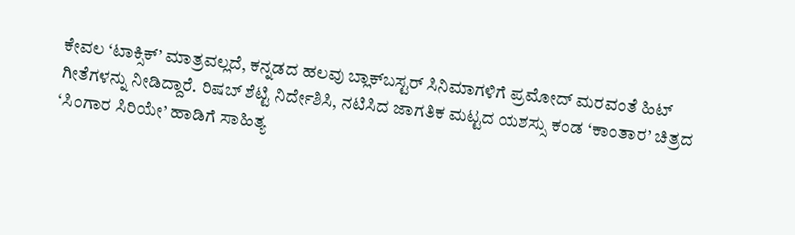ಕೇವಲ ‘ಟಾಕ್ಸಿಕ್’ ಮಾತ್ರವಲ್ಲದೆ, ಕನ್ನಡದ ಹಲವು ಬ್ಲಾಕ್‌ಬಸ್ಟರ್ ಸಿನಿಮಾಗಳಿಗೆ ಪ್ರಮೋದ್ ಮರವಂತೆ ಹಿಟ್ ಗೀತೆಗಳನ್ನು ನೀಡಿದ್ದಾರೆ. ರಿಷಬ್ ಶೆಟ್ಟಿ ನಿರ್ದೇಶಿಸಿ, ನಟಿಸಿದ ಜಾಗತಿಕ ಮಟ್ಟದ ಯಶಸ್ಸು ಕಂಡ ‘ಕಾಂತಾರ’ ಚಿತ್ರದ ‘ಸಿಂಗಾರ ಸಿರಿಯೇ’ ಹಾಡಿಗೆ ಸಾಹಿತ್ಯ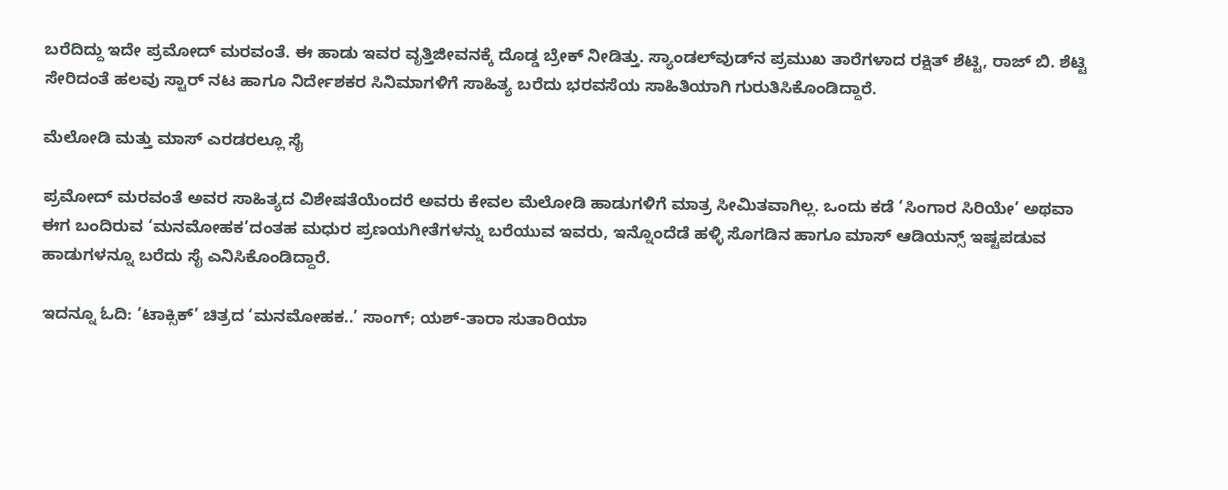ಬರೆದಿದ್ದು ಇದೇ ಪ್ರಮೋದ್ ಮರವಂತೆ. ಈ ಹಾಡು ಇವರ ವೃತ್ತಿಜೀವನಕ್ಕೆ ದೊಡ್ಡ ಬ್ರೇಕ್ ನೀಡಿತ್ತು. ಸ್ಯಾಂಡಲ್‌ವುಡ್‌ನ ಪ್ರಮುಖ ತಾರೆಗಳಾದ ರಕ್ಷಿತ್ ಶೆಟ್ಟಿ, ರಾಜ್ ಬಿ. ಶೆಟ್ಟಿ ಸೇರಿದಂತೆ ಹಲವು ಸ್ಟಾರ್ ನಟ ಹಾಗೂ ನಿರ್ದೇಶಕರ ಸಿನಿಮಾಗಳಿಗೆ ಸಾಹಿತ್ಯ ಬರೆದು ಭರವಸೆಯ ಸಾಹಿತಿಯಾಗಿ ಗುರುತಿಸಿಕೊಂಡಿದ್ದಾರೆ.

ಮೆಲೋಡಿ ಮತ್ತು ಮಾಸ್ ಎರಡರಲ್ಲೂ ಸೈ

ಪ್ರಮೋದ್ ಮರವಂತೆ ಅವರ ಸಾಹಿತ್ಯದ ವಿಶೇಷತೆಯೆಂದರೆ ಅವರು ಕೇವಲ ಮೆಲೋಡಿ ಹಾಡುಗಳಿಗೆ ಮಾತ್ರ ಸೀಮಿತವಾಗಿಲ್ಲ. ಒಂದು ಕಡೆ ‘ಸಿಂಗಾರ ಸಿರಿಯೇ’ ಅಥವಾ ಈಗ ಬಂದಿರುವ ‘ಮನಮೋಹಕ’ದಂತಹ ಮಧುರ ಪ್ರಣಯಗೀತೆಗಳನ್ನು ಬರೆಯುವ ಇವರು, ಇನ್ನೊಂದೆಡೆ ಹಳ್ಳಿ ಸೊಗಡಿನ ಹಾಗೂ ಮಾಸ್ ಆಡಿಯನ್ಸ್ ಇಷ್ಟಪಡುವ ಹಾಡುಗಳನ್ನೂ ಬರೆದು ಸೈ ಎನಿಸಿಕೊಂಡಿದ್ದಾರೆ.

ಇದನ್ನೂ ಓದಿ: ‘ಟಾಕ್ಸಿಕ್’ ಚಿತ್ರದ ‘ಮನಮೋಹಕ..’ ಸಾಂಗ್; ಯಶ್-ತಾರಾ ಸುತಾರಿಯಾ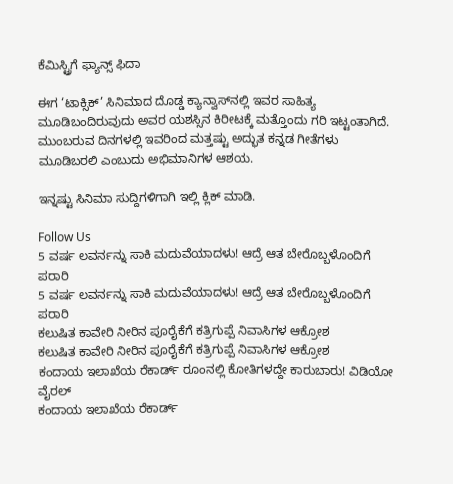ಕೆಮಿಸ್ಟ್ರಿಗೆ ಫ್ಯಾನ್ಸ್ ಫಿದಾ

ಈಗ ‘ಟಾಕ್ಸಿಕ್’ ಸಿನಿಮಾದ ದೊಡ್ಡ ಕ್ಯಾನ್ವಾಸ್‌ನಲ್ಲಿ ಇವರ ಸಾಹಿತ್ಯ ಮೂಡಿಬಂದಿರುವುದು ಅವರ ಯಶಸ್ಸಿನ ಕಿರೀಟಕ್ಕೆ ಮತ್ತೊಂದು ಗರಿ ಇಟ್ಟಂತಾಗಿದೆ. ಮುಂಬರುವ ದಿನಗಳಲ್ಲಿ ಇವರಿಂದ ಮತ್ತಷ್ಟು ಅದ್ಭುತ ಕನ್ನಡ ಗೀತೆಗಳು ಮೂಡಿಬರಲಿ ಎಂಬುದು ಅಭಿಮಾನಿಗಳ ಆಶಯ.

ಇನ್ನಷ್ಟು ಸಿನಿಮಾ ಸುದ್ದಿಗಳಿಗಾಗಿ ಇಲ್ಲಿ ಕ್ಲಿಕ್ ಮಾಡಿ.

Follow Us
5 ವರ್ಷ ಲವರ್ನನ್ನು ಸಾಕಿ ಮದುವೆಯಾದಳು! ಆದ್ರೆ ಆತ ಬೇರೊಬ್ಬಳೊಂದಿಗೆ ಪರಾರಿ
5 ವರ್ಷ ಲವರ್ನನ್ನು ಸಾಕಿ ಮದುವೆಯಾದಳು! ಆದ್ರೆ ಆತ ಬೇರೊಬ್ಬಳೊಂದಿಗೆ ಪರಾರಿ
ಕಲುಷಿತ ಕಾವೇರಿ ನೀರಿನ ಪೂರೈಕೆಗೆ ಕತ್ರಿಗುಪ್ಪೆ ನಿವಾಸಿಗಳ ಆಕ್ರೋಶ
ಕಲುಷಿತ ಕಾವೇರಿ ನೀರಿನ ಪೂರೈಕೆಗೆ ಕತ್ರಿಗುಪ್ಪೆ ನಿವಾಸಿಗಳ ಆಕ್ರೋಶ
ಕಂದಾಯ ಇಲಾಖೆಯ ರೆಕಾರ್ಡ್ ರೂಂನಲ್ಲಿ ಕೋತಿಗಳದ್ದೇ ಕಾರುಬಾರು! ವಿಡಿಯೋ ವೈರಲ್
ಕಂದಾಯ ಇಲಾಖೆಯ ರೆಕಾರ್ಡ್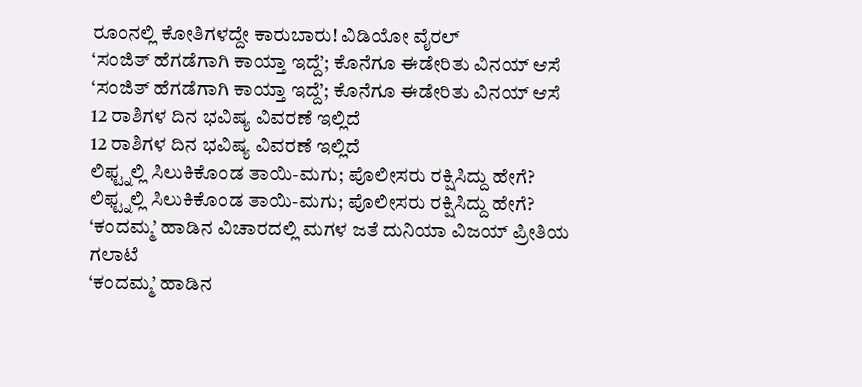ರೂಂನಲ್ಲಿ ಕೋತಿಗಳದ್ದೇ ಕಾರುಬಾರು! ವಿಡಿಯೋ ವೈರಲ್
‘ಸಂಜಿತ್ ಹೆಗಡೆಗಾಗಿ ಕಾಯ್ತಾ ಇದ್ದೆ’; ಕೊನೆಗೂ ಈಡೇರಿತು ವಿನಯ್ ಆಸೆ
‘ಸಂಜಿತ್ ಹೆಗಡೆಗಾಗಿ ಕಾಯ್ತಾ ಇದ್ದೆ’; ಕೊನೆಗೂ ಈಡೇರಿತು ವಿನಯ್ ಆಸೆ
12 ರಾಶಿಗಳ ದಿನ ಭವಿಷ್ಯ ವಿವರಣೆ ಇಲ್ಲಿದೆ
12 ರಾಶಿಗಳ ದಿನ ಭವಿಷ್ಯ ವಿವರಣೆ ಇಲ್ಲಿದೆ
ಲಿಫ್ಟ್ನಲ್ಲಿ ಸಿಲುಕಿಕೊಂಡ ತಾಯಿ-ಮಗು; ಪೊಲೀಸರು ರಕ್ಷಿಸಿದ್ದು ಹೇಗೆ?
ಲಿಫ್ಟ್ನಲ್ಲಿ ಸಿಲುಕಿಕೊಂಡ ತಾಯಿ-ಮಗು; ಪೊಲೀಸರು ರಕ್ಷಿಸಿದ್ದು ಹೇಗೆ?
‘ಕಂದಮ್ಮ’ ಹಾಡಿನ ವಿಚಾರದಲ್ಲಿ ಮಗಳ ಜತೆ ದುನಿಯಾ ವಿಜಯ್ ಪ್ರೀತಿಯ ಗಲಾಟೆ
‘ಕಂದಮ್ಮ’ ಹಾಡಿನ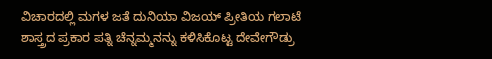ವಿಚಾರದಲ್ಲಿ ಮಗಳ ಜತೆ ದುನಿಯಾ ವಿಜಯ್ ಪ್ರೀತಿಯ ಗಲಾಟೆ
ಶಾಸ್ತ್ರದ ಪ್ರಕಾರ ಪತ್ನಿ ಚೆನ್ನಮ್ಮನನ್ನು ಕಳಿಸಿಕೊಟ್ಟ ದೇವೇಗೌಡ್ರು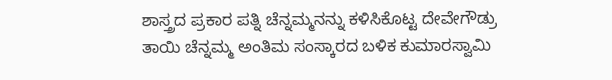ಶಾಸ್ತ್ರದ ಪ್ರಕಾರ ಪತ್ನಿ ಚೆನ್ನಮ್ಮನನ್ನು ಕಳಿಸಿಕೊಟ್ಟ ದೇವೇಗೌಡ್ರು
ತಾಯಿ ಚೆನ್ನಮ್ಮ ಅಂತಿಮ ಸಂಸ್ಕಾರದ ಬಳಿಕ ಕುಮಾರಸ್ವಾಮಿ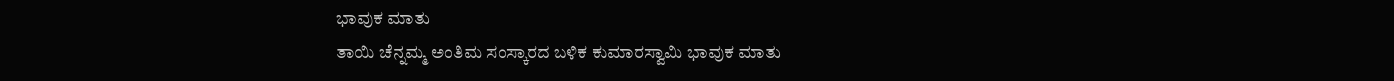ಭಾವುಕ ಮಾತು
ತಾಯಿ ಚೆನ್ನಮ್ಮ ಅಂತಿಮ ಸಂಸ್ಕಾರದ ಬಳಿಕ ಕುಮಾರಸ್ವಾಮಿ ಭಾವುಕ ಮಾತು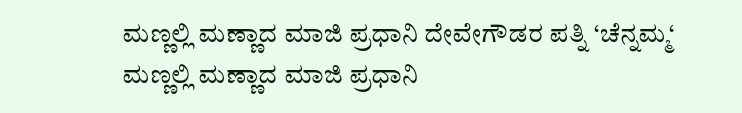ಮಣ್ಣಲ್ಲಿ ಮಣ್ಣಾದ ಮಾಜಿ ಪ್ರಧಾನಿ ದೇವೇಗೌಡರ ಪತ್ನಿ ‘ಚೆನ್ನಮ್ಮ‘
ಮಣ್ಣಲ್ಲಿ ಮಣ್ಣಾದ ಮಾಜಿ ಪ್ರಧಾನಿ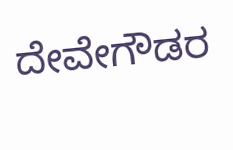ದೇವೇಗೌಡರ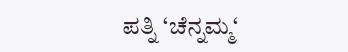ಪತ್ನಿ ‘ಚೆನ್ನಮ್ಮ‘